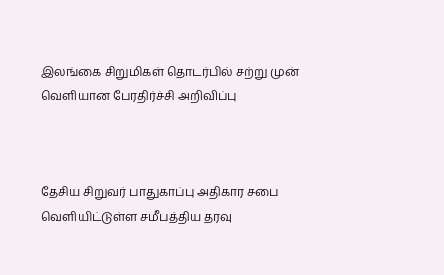இலங்கை சிறுமிகள் தொடர்பில் சற்று முன் வெளியான பேரதிர்ச்சி அறிவிப்பு



தேசிய சிறுவர் பாதுகாப்பு அதிகார சபை வெளியிட்டுள்ள சமீபத்திய தரவு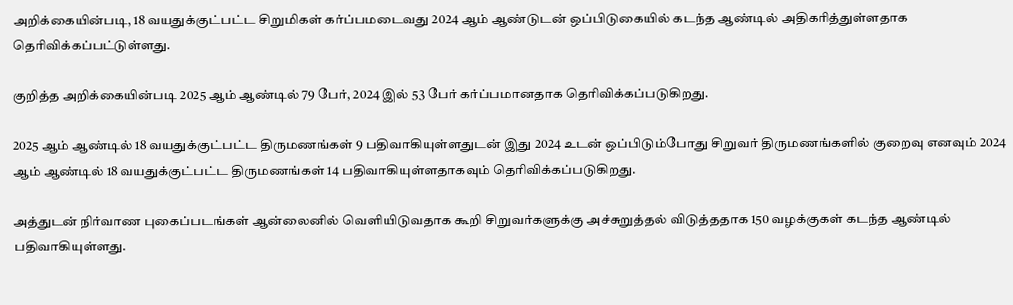அறிக்கையின்படி, 18 வயதுக்குட்பட்ட சிறுமிகள் கர்ப்பமடைவது 2024 ஆம் ஆண்டுடன் ஒப்பிடுகையில் கடந்த ஆண்டில் அதிகரித்துள்ளதாக தெரிவிக்கப்பட்டுள்ளது.

குறித்த அறிக்கையின்படி 2025 ஆம் ஆண்டில் 79 பேர், 2024 இல் 53 பேர் கர்ப்பமானதாக தெரிவிக்கப்படுகிறது.

2025 ஆம் ஆண்டில் 18 வயதுக்குட்பட்ட திருமணங்கள் 9 பதிவாகியுள்ளதுடன் இது 2024 உடன் ஒப்பிடும்போது சிறுவர் திருமணங்களில் குறைவு எனவும் 2024 ஆம் ஆண்டில் 18 வயதுக்குட்பட்ட திருமணங்கள் 14 பதிவாகியுள்ளதாகவும் தெரிவிக்கப்படுகிறது.

அத்துடன் நிர்வாண புகைப்படங்கள் ஆன்லைனில் வெளியிடுவதாக கூறி சிறுவர்களுக்கு அச்சுறுத்தல் விடுத்ததாக 150 வழக்குகள் கடந்த ஆண்டில் பதிவாகியுள்ளது.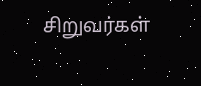சிறுவர்கள்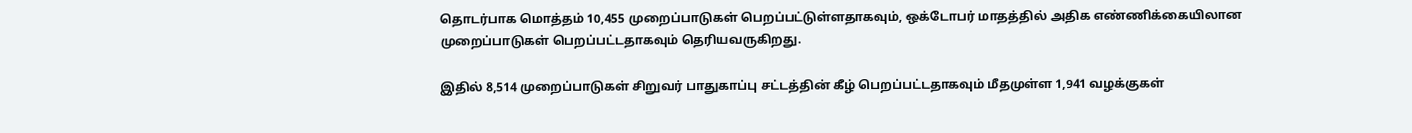தொடர்பாக மொத்தம் 10,455 முறைப்பாடுகள் பெறப்பட்டுள்ளதாகவும், ஒக்டோபர் மாதத்தில் அதிக எண்ணிக்கையிலான முறைப்பாடுகள் பெறப்பட்டதாகவும் தெரியவருகிறது.

இதில் 8,514 முறைப்பாடுகள் சிறுவர் பாதுகாப்பு சட்டத்தின் கீழ் பெறப்பட்டதாகவும் மீதமுள்ள 1,941 வழக்குகள்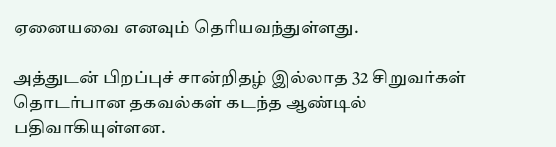ஏனையவை எனவும் தெரியவந்துள்ளது.

அத்துடன் பிறப்புச் சான்றிதழ் இல்லாத 32 சிறுவர்கள் தொடர்பான தகவல்கள் கடந்த ஆண்டில் பதிவாகியுள்ளன.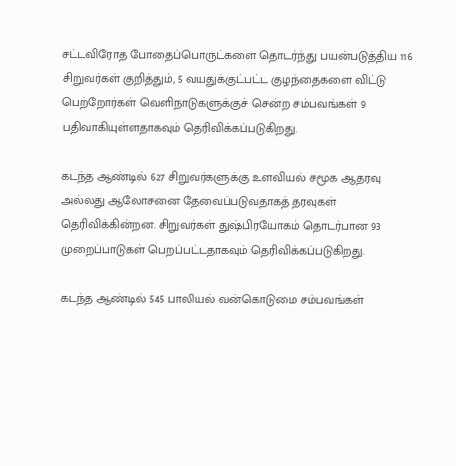சட்டவிரோத போதைப்பொருட்களை தொடர்ந்து பயன்படுத்திய 116 சிறுவர்கள் குறித்தும், 5 வயதுக்குட்பட்ட குழந்தைகளை விட்டு பெற்றோர்கள் வெளிநாடுகளுக்குச் சென்ற சம்பவங்கள் 9 பதிவாகியுள்ளதாகவும் தெரிவிக்கப்படுகிறது.

கடந்த ஆண்டில் 627 சிறுவர்களுக்கு உளவியல் சமூக ஆதரவு அல்லது ஆலோசனை தேவைப்படுவதாகத் தரவுகள் தெரிவிக்கின்றன. சிறுவர்கள் துஷ்பிரயோகம் தொடர்பான 93 முறைப்பாடுகள் பெறப்பட்டதாகவும் தெரிவிக்கப்படுகிறது.

கடந்த ஆண்டில் 545 பாலியல் வன்கொடுமை சம்பவங்கள்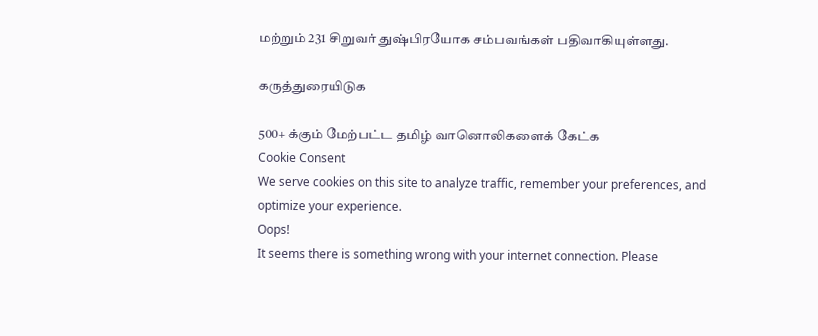மற்றும் 231 சிறுவர் துஷ்பிரயோக சம்பவங்கள் பதிவாகியுள்ளது.

கருத்துரையிடுக

500+ க்கும் மேற்பட்ட தமிழ் வானொலிகளைக் கேட்க
Cookie Consent
We serve cookies on this site to analyze traffic, remember your preferences, and optimize your experience.
Oops!
It seems there is something wrong with your internet connection. Please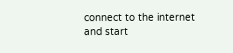connect to the internet and start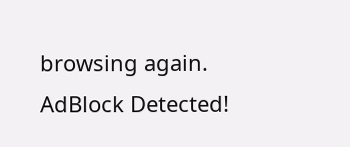browsing again.
AdBlock Detected!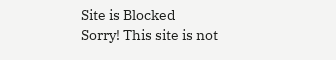Site is Blocked
Sorry! This site is not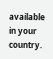available in your country.